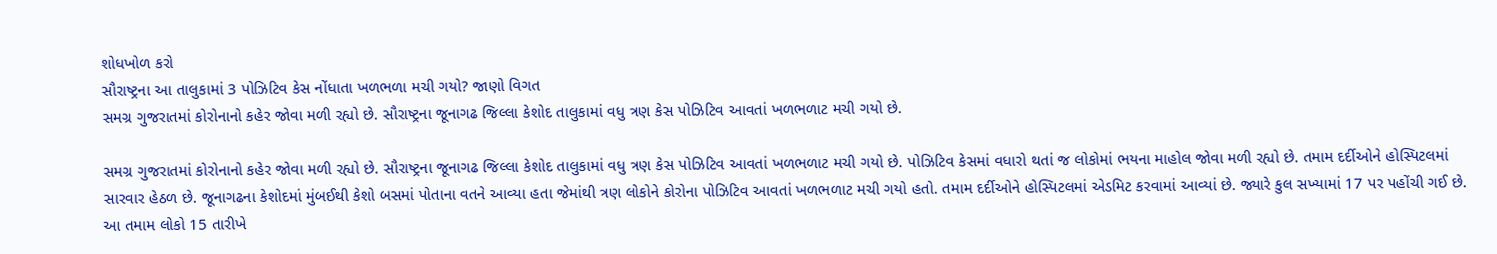શોધખોળ કરો
સૌરાષ્ટ્રના આ તાલુકામાં 3 પોઝિટિવ કેસ નોંધાતા ખળભળા મચી ગયો? જાણો વિગત
સમગ્ર ગુજરાતમાં કોરોનાનો કહેર જોવા મળી રહ્યો છે. સૌરાષ્ટ્રના જૂનાગઢ જિલ્લા કેશોદ તાલુકામાં વધુ ત્રણ કેસ પોઝિટિવ આવતાં ખળભળાટ મચી ગયો છે.

સમગ્ર ગુજરાતમાં કોરોનાનો કહેર જોવા મળી રહ્યો છે. સૌરાષ્ટ્રના જૂનાગઢ જિલ્લા કેશોદ તાલુકામાં વધુ ત્રણ કેસ પોઝિટિવ આવતાં ખળભળાટ મચી ગયો છે. પોઝિટિવ કેસમાં વધારો થતાં જ લોકોમાં ભયના માહોલ જોવા મળી રહ્યો છે. તમામ દર્દીઓને હોસ્પિટલમાં સારવાર હેઠળ છે. જૂનાગઢના કેશોદમાં મુંબઈથી કેશો બસમાં પોતાના વતને આવ્યા હતા જેમાંથી ત્રણ લોકોને કોરોના પોઝિટિવ આવતાં ખળભળાટ મચી ગયો હતો. તમામ દર્દીઓને હોસ્પિટલમાં એડમિટ કરવામાં આવ્યાં છે. જ્યારે કુલ સખ્યામાં 17 પર પહોંચી ગઈ છે. આ તમામ લોકો 15 તારીખે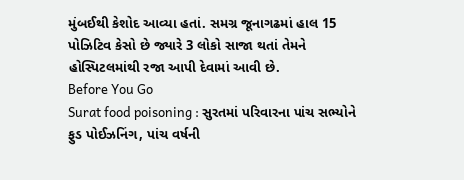મુંબઈથી કેશોદ આવ્યા હતાં. સમગ્ર જૂનાગઢમાં હાલ 15 પોઝિટિવ કેસો છે જ્યારે 3 લોકો સાજા થતાં તેમને હોસ્પિટલમાંથી રજા આપી દેવામાં આવી છે.
Before You Go
Surat food poisoning : સુરતમાં પરિવારના પાંચ સભ્યોને ફુડ પોઈઝનિંગ, પાંચ વર્ષની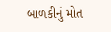બાળકીનું મોત